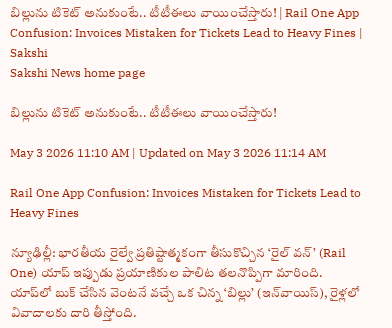బిల్లును టికెట్ అనుకుంటే.. టీటీఈలు వాయించేస్తారు! | Rail One App Confusion: Invoices Mistaken for Tickets Lead to Heavy Fines | Sakshi
Sakshi News home page

బిల్లును టికెట్ అనుకుంటే.. టీటీఈలు వాయించేస్తారు!

May 3 2026 11:10 AM | Updated on May 3 2026 11:14 AM

Rail One App Confusion: Invoices Mistaken for Tickets Lead to Heavy Fines

న్యూఢిల్లీ: భారతీయ రైల్వే ప్రతిష్టాత్మకంగా తీసుకొచ్చిన ‘రైల్ వన్’ (Rail One) యాప్ ఇప్పుడు ప్రయాణికుల పాలిట తలనొప్పిగా మారింది. యాప్‌లో బుక్ చేసిన వెంటనే వచ్చే ఒక చిన్న ‘బిల్లు’ (ఇన్‌వాయిస్), రైళ్లలో  వివాదాలకు దారి తీస్తోంది.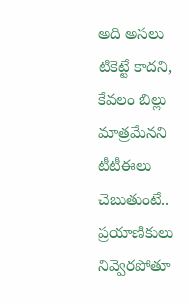అది అసలు టికెట్టే కాదని, కేవలం బిల్లు మాత్రమేనని టీటీఈలు చెబుతుంటే.. ప్రయాణికులు నివ్వెరపోతూ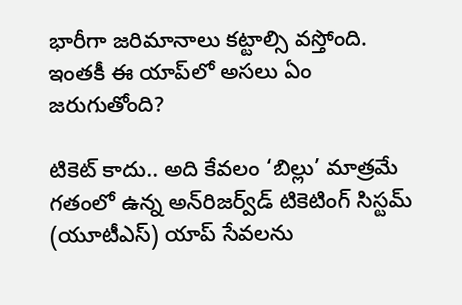భారీగా జరిమానాలు కట్టాల్సి వస్తోంది. ఇంతకీ ఈ యాప్‌లో అసలు ఏం జరుగుతోంది?

టికెట్ కాదు.. అది కేవలం ‘బిల్లు’ మాత్రమే
గతంలో ఉన్న అన్‌రిజర్వ్‌డ్ టికెటింగ్ సిస్టమ్ (యూటీఎస్‌) యాప్ సేవలను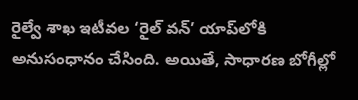రైల్వే శాఖ ఇటీవల ‘రైల్ వన్’ యాప్‌లోకి అనుసంధానం చేసింది. అయితే, సాధారణ బోగీల్లో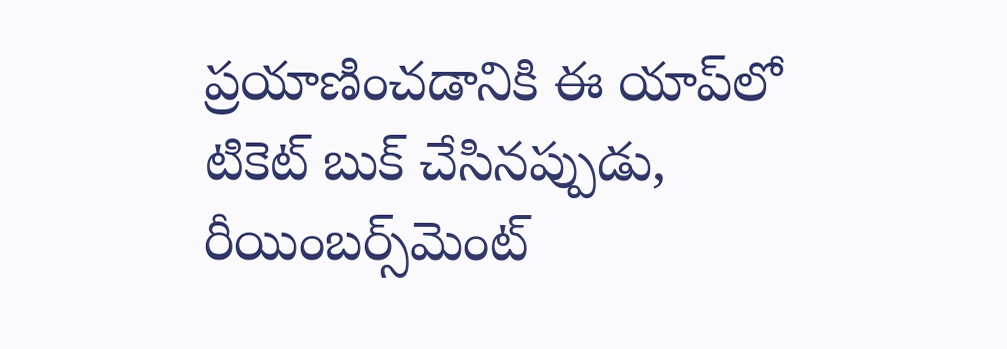ప్రయాణించడానికి ఈ యాప్‌లో టికెట్ బుక్ చేసినప్పుడు, రీయింబర్స్‌మెంట్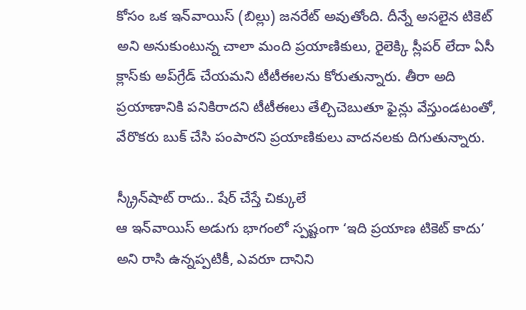కోసం ఒక ఇన్‌వాయిస్ (బిల్లు) జనరేట్ అవుతోంది. దీన్నే అసలైన టికెట్ అని అనుకుంటున్న చాలా మంది ప్రయాణికులు, రైలెక్కి స్లీపర్ లేదా ఏసీ క్లాస్‌కు అప్‌గ్రేడ్ చేయమని టీటీఈలను కోరుతున్నారు. తీరా అది ప్రయాణానికి పనికిరాదని టీటీఈలు తేల్చిచెబుతూ ఫైన్లు వేస్తుండటంతో, వేరొకరు బుక్ చేసి పంపారని ప్రయాణికులు వాదనలకు దిగుతున్నారు.

స్క్రీన్‌షాట్ రాదు.. షేర్ చేస్తే చిక్కులే
ఆ ఇన్‌వాయిస్ అడుగు భాగంలో స్పష్టంగా ‘ఇది ప్రయాణ టికెట్ కాదు’ అని రాసి ఉన్నప్పటికీ, ఎవరూ దానిని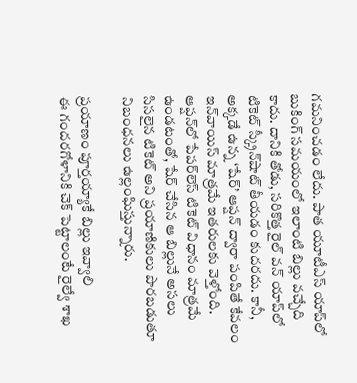గమనించడం లేదు. పాత యూటీఎస్ యాప్‌లో బుకింగ్ సమయంలో ఇలాంటి బిల్లు వచ్చేది కాదు. దానికి తోడు, సరికొత్త రైల్ వన్ యాప్‌లో టికెట్ స్క్రీన్‌షాట్ తీయడం కుదరదు. కానీ, అక్కడే ఉన్న ‘షేర్’ ఆప్షన్ ద్వారా పంపితే కేవలం ఇన్‌వాయిస్ మాత్రమే ఇతరులకు వెళ్తోంది. ఆప్షన్‌లో పేపర్‌లెస్ టికెట్ విధానం మాత్రమే ఉండటంతో, షేర్ చేసిన ఆ బిల్లునే అసలు సిసలైన టికెట్ అని ప్రయాణికులు పొరబడుతూ నిబంధనలు ఉల్లంఘిస్తున్నారు.

ప్రయాణం పూర్తయ్యాకే బిల్లు ఇవ్వాలి
ఈ గందరగోళానికి చెక్ పెట్టాలంటే రైల్వే శాఖ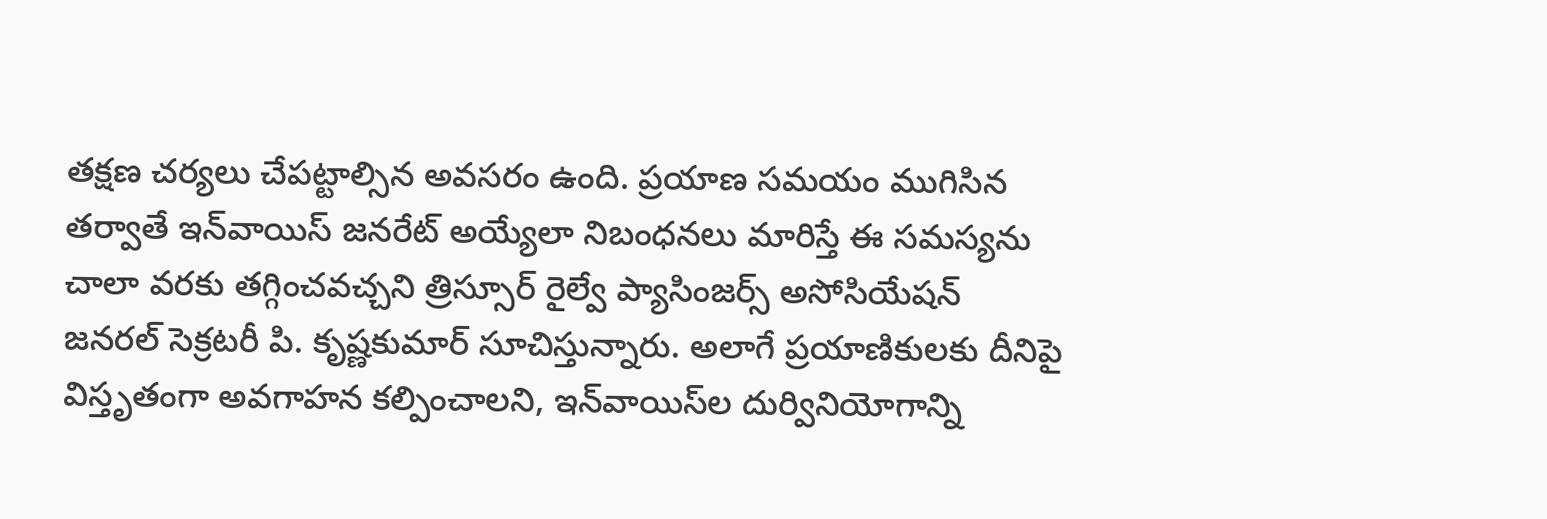తక్షణ చర్యలు చేపట్టాల్సిన అవసరం ఉంది. ప్రయాణ సమయం ముగిసిన తర్వాతే ఇన్‌వాయిస్ జనరేట్ అయ్యేలా నిబంధనలు మారిస్తే ఈ సమస్యను చాలా వరకు తగ్గించవచ్చని త్రిస్సూర్ రైల్వే ప్యాసింజర్స్ అసోసియేషన్ జనరల్ సెక్రటరీ పి. కృష్ణకుమార్ సూచిస్తున్నారు. అలాగే ప్రయాణికులకు దీనిపై విస్తృతంగా అవగాహన కల్పించాలని, ఇన్‌వాయిస్‌ల దుర్వినియోగాన్ని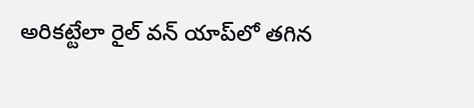అరికట్టేలా రైల్ వన్ యాప్‌లో తగిన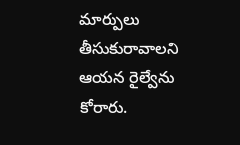మార్పులు తీసుకురావాలని ఆయన రైల్వేను కోరారు.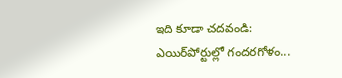ఇది కూడా చదవండి: ఎయిర్‌పోర్టుల్లో గందరగోళం...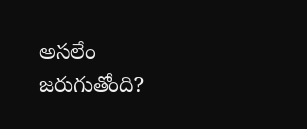అసలేం జరుగుతోంది?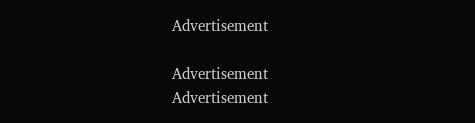Advertisement

Advertisement
Advertisement